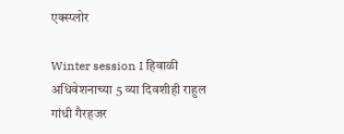एक्स्प्लोर

Winter session I हिवाळी अधिवेशनाच्या 5 व्या दिवशीही राहुल गांधी गैरहजर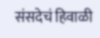संसदेचं हिवाळी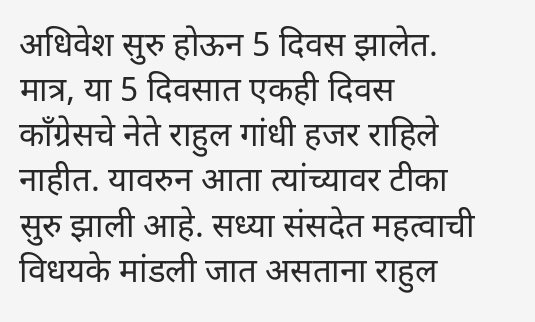अधिवेश सुरु होऊन 5 दिवस झालेत. मात्र, या 5 दिवसात एकही दिवस काँग्रेसचे नेते राहुल गांधी हजर राहिले नाहीत. यावरुन आता त्यांच्यावर टीका सुरु झाली आहे. सध्या संसदेत महत्वाची विधयके मांडली जात असताना राहुल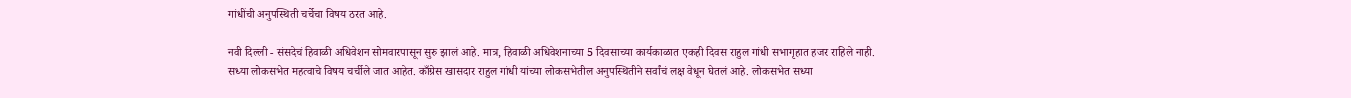गांधींची अनुपस्थिती चर्चेचा विषय ठरत आहे.

नवी दिल्ली - संसदेचं हिवाळी अधिवेशन सोमवारपासून सुरु झालं आहे. मात्र, हिवाळी अधिवेशनाच्या 5 दिवसाच्या कार्यकाळात एकही दिवस राहुल गांधी सभागृहात हजर राहिले नाही. सध्या लोकसभेत महत्वाचे विषय चर्चीले जात आहेत. काँग्रेस खासदार राहुल गांधी यांच्या लोकसभेतील अनुपस्थितीने सर्वांचं लक्ष वेधून घेतलं आहे. लोकसभेत सध्या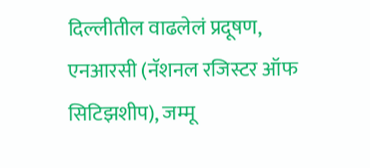दिल्लीतील वाढलेलं प्रदूषण, एनआरसी (नॅशनल रजिस्टर ऑफ सिटिझशीप), जम्मू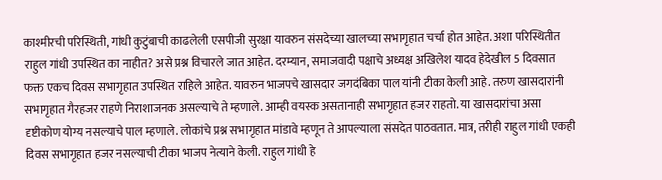काश्मीरची परिस्थिती, गांधी कुटुंबाची काढलेली एसपीजी सुरक्षा यावरुन संसदेच्या खालच्या सभागृहात चर्चा होत आहेत. अशा परिस्थितीत राहुल गांधी उपस्थित का नाहीत? असे प्रश्न विचारले जात आहेत. दरम्यान, समाजवादी पक्षाचे अध्यक्ष अखिलेश यादव हेदेखील 5 दिवसात फक्त एकच दिवस सभागृहात उपस्थित राहिले आहेत. यावरुन भाजपचे खासदार जगदंबिका पाल यांनी टीका केली आहे. तरुण खासदारांनी सभागृहात गैरहजर राहणे निराशाजनक असल्याचे ते म्हणाले. आम्ही वयस्क असतानाही सभागृहात हजर राहतो. या खासदारांचा असा दृष्टीकोण योग्य नसल्याचे पाल म्हणाले. लोकांचे प्रश्न सभागृहात मांडावे म्हणून ते आपल्याला संसदेत पाठवतात. मात्र, तरीही राहुल गांधी एकही दिवस सभागृहात हजर नसल्याची टीका भाजप नेत्याने केली. राहुल गांधी हे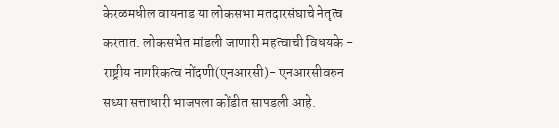केरळमधील वायनाड या लोकसभा मतदारसंघाचे नेतृत्व करतात. लोकसभेत मांडली जाणारी महत्वाची विधयके - राष्ट्रीय नागरिकत्व नोंदणी(एनआरसी)- एनआरसीवरुन सध्या सत्ताधारी भाजपला कोंडीत सापडली आहे.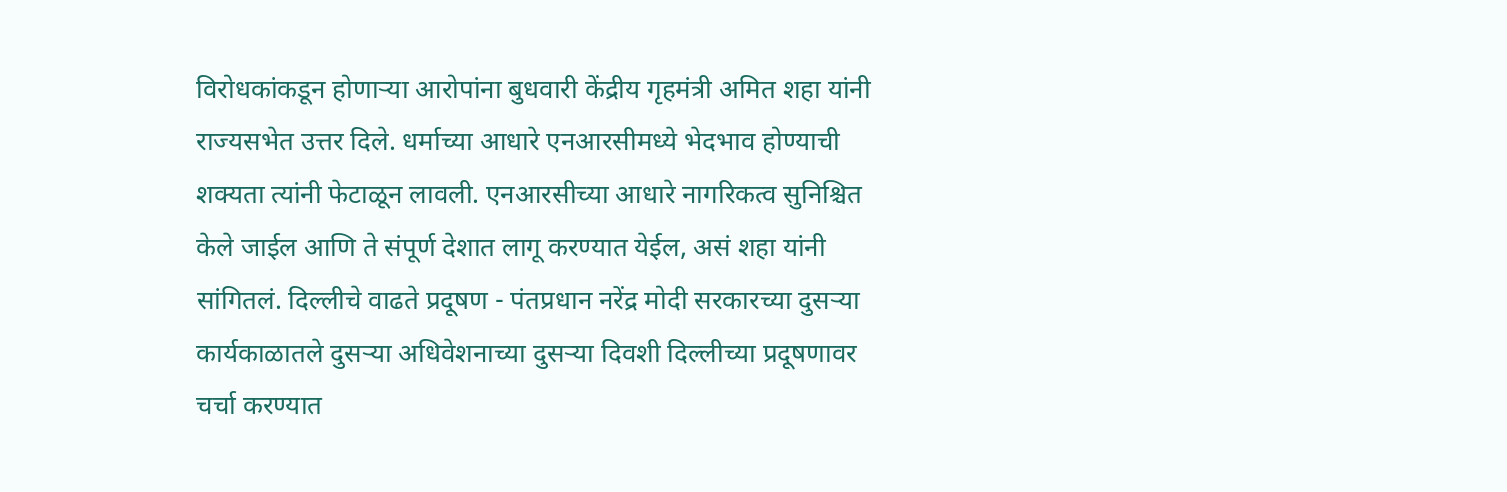विरोधकांकडून होणाऱ्या आरोपांना बुधवारी केंद्रीय गृहमंत्री अमित शहा यांनी राज्यसभेत उत्तर दिले. धर्माच्या आधारे एनआरसीमध्ये भेदभाव होण्याची शक्यता त्यांनी फेटाळून लावली. एनआरसीच्या आधारे नागरिकत्व सुनिश्चित केले जाईल आणि ते संपूर्ण देशात लागू करण्यात येईल, असं शहा यांनी सांगितलं. दिल्लीचे वाढते प्रदूषण - पंतप्रधान नरेंद्र मोदी सरकारच्या दुसऱ्या कार्यकाळातले दुसऱ्या अधिवेशनाच्या दुसऱ्या दिवशी दिल्लीच्या प्रदूषणावर चर्चा करण्यात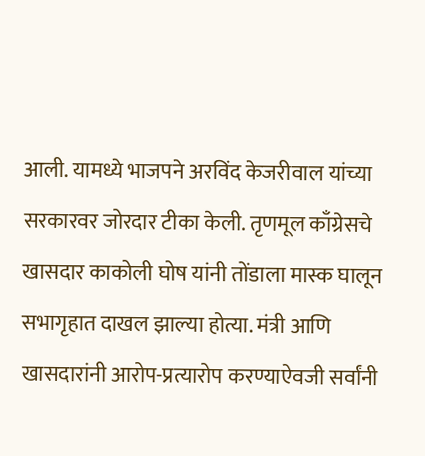आली. यामध्ये भाजपने अरविंद केजरीवाल यांच्या सरकारवर जोरदार टीका केली. तृणमूल काँग्रेसचे खासदार काकोली घोष यांनी तोंडाला मास्क घालून सभागृहात दाखल झाल्या होत्या. मंत्री आणि खासदारांनी आरोप-प्रत्यारोप करण्याऐवजी सर्वांनी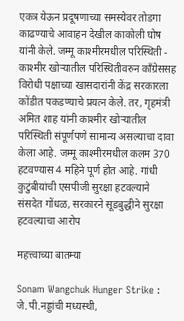एकत्र येऊन प्रदूषणाच्या समस्येवर तोडगा काढण्याचे आवाहन देखील काकोली घोष यांनी केले. जम्मू काश्मीरमधील परिस्थिती - काश्मीर खोऱ्यातील परिस्थितीवरुन काँग्रेससह विरोधी पक्षाच्या खासदारांनी केंद्र सरकारला कोंडीत पकडण्याचे प्रयत्न केले. तर, गृहमंत्री अमित शाह यांनी काश्मीर खोऱ्यातील परिस्थिती संपूर्णपणे सामान्य असल्याचा दावा केला आहे. जम्मू काश्मीरमधील कलम 370 हटवण्यास 4 महिने पूर्ण होत आहे. गांधी कुटुंबीयांची एसपीजी सुरक्षा हटवल्याने संसदेत गोंधळ, सरकारने सूडबुद्धीने सुरक्षा हटवल्याचा आरोप

महत्त्वाच्या बातम्या

Sonam Wangchuk Hunger Strike : जे.पी.नड्डांची मध्यस्थी,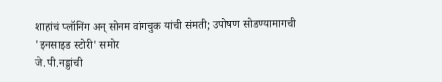शाहांचं प्लॉनिंग अन् सोनम वांगचुक यांची संमती; उपोषण सोडण्यामागची 'इनसाइड स्टोरी' समोर
जे.पी.नड्डांची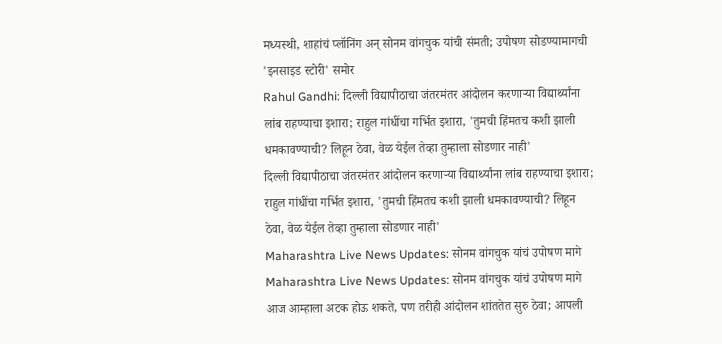मध्यस्थी, शाहांचं प्लॉनिंग अन् सोनम वांगचुक यांची संमती; उपोषण सोडण्यामागची 'इनसाइड स्टोरी' समोर
Rahul Gandhi: दिल्ली विद्यापीठाचा जंतरमंतर आंदोलन करणाऱ्या विद्यार्थ्यांना लांब राहण्याचा इशारा; राहुल गांधींचा गर्भित इशारा, 'तुमची हिंमतच कशी झाली धमकावण्याची? लिहून ठेवा, वेळ येईल तेव्हा तुम्हाला सोडणार नाही'
दिल्ली विद्यापीठाचा जंतरमंतर आंदोलन करणाऱ्या विद्यार्थ्यांना लांब राहण्याचा इशारा; राहुल गांधींचा गर्भित इशारा, 'तुमची हिंमतच कशी झाली धमकावण्याची? लिहून ठेवा, वेळ येईल तेव्हा तुम्हाला सोडणार नाही'
Maharashtra Live News Updates: सोनम वांगचुक यांचं उपोषण मागे
Maharashtra Live News Updates: सोनम वांगचुक यांचं उपोषण मागे
आज आम्हाला अटक होऊ शकते, पण तरीही आंदोलन शांततेत सुरु ठेवा; आपली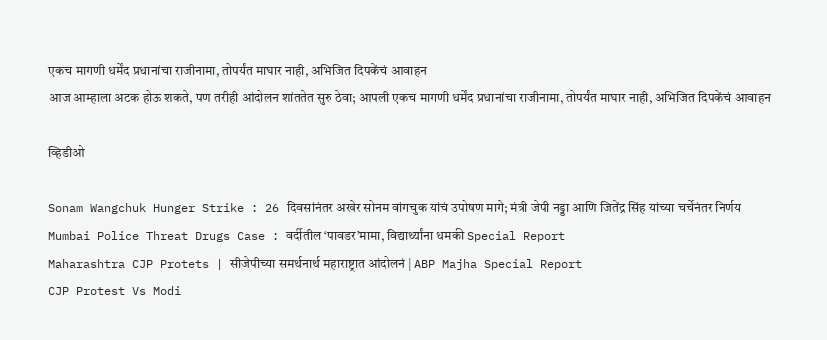एकच मागणी धर्मेंद प्रधानांचा राजीनामा, तोपर्यंत माघार नाही, अभिजित दिपकेंचं आवाहन
आज आम्हाला अटक होऊ शकते, पण तरीही आंदोलन शांततेत सुरु ठेवा; आपली एकच मागणी धर्मेंद प्रधानांचा राजीनामा, तोपर्यंत माघार नाही, अभिजित दिपकेंचं आवाहन

व्हिडीओ

Sonam Wangchuk Hunger Strike : 26 दिवसांनंतर अखेर सोनम वांगचुक यांचं उपोषण मागे; मंत्री जेपी नड्डा आणि जितेंद्र सिंह यांच्या चर्चेनंतर निर्णय
Mumbai Police Threat Drugs Case : वर्दीतील ‘पावडर’मामा, विद्यार्थ्यांना धमकी Special Report
Maharashtra CJP Protets | सीजेपीच्या समर्थनार्थ महाराष्ट्रात आंदोलनं | ABP Majha Special Report
CJP Protest Vs Modi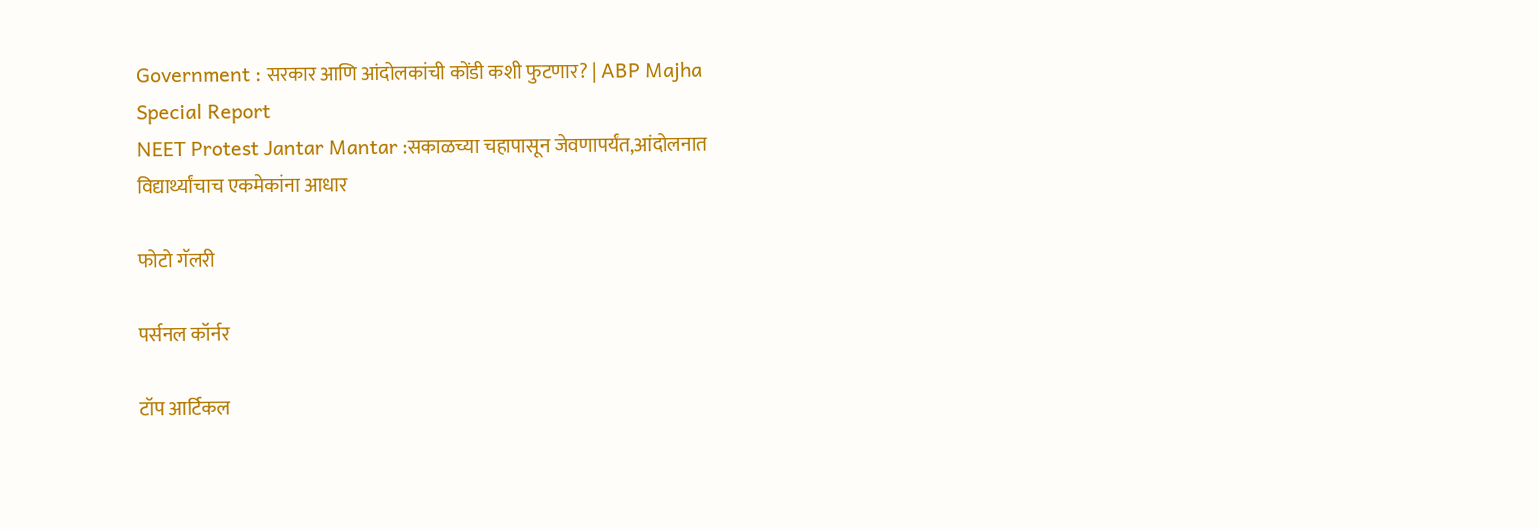Government : सरकार आणि आंदोलकांची कोंडी कशी फुटणार? | ABP Majha Special Report
NEET Protest Jantar Mantar :सकाळच्या चहापासून जेवणापर्यंत,आंदोलनात विद्यार्थ्यांचाच एकमेकांना आधार

फोटो गॅलरी

पर्सनल कॉर्नर

टॉप आर्टिकल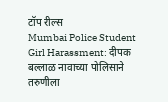टॉप रील्स
Mumbai Police Student Girl Harassment: दीपक बल्लाळ नावाच्या पोलिसाने तरुणीला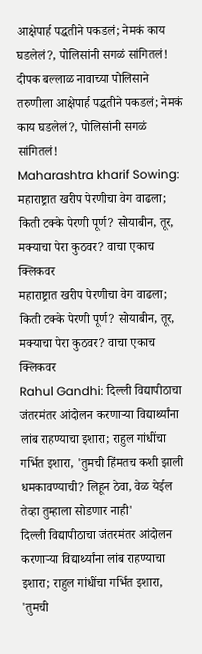आक्षेपार्ह पद्धतीने पकडलं; नेमकं काय घडलेलं?, पोलिसांनी सगळं सांगितलं!
दीपक बल्लाळ नावाच्या पोलिसाने तरुणीला आक्षेपार्ह पद्धतीने पकडलं; नेमकं काय घडलेलं?, पोलिसांनी सगळं सांगितलं!
Maharashtra kharif Sowing: महाराष्ट्रात खरीप पेरणीचा वेग वाढला; किती टक्के पेरणी पूर्ण? सोयाबीन, तूर, मक्याचा पेरा कुठवर? वाचा एकाच क्लिकवर
महाराष्ट्रात खरीप पेरणीचा वेग वाढला; किती टक्के पेरणी पूर्ण? सोयाबीन, तूर, मक्याचा पेरा कुठवर? वाचा एकाच क्लिकवर
Rahul Gandhi: दिल्ली विद्यापीठाचा जंतरमंतर आंदोलन करणाऱ्या विद्यार्थ्यांना लांब राहण्याचा इशारा; राहुल गांधींचा गर्भित इशारा, 'तुमची हिंमतच कशी झाली धमकावण्याची? लिहून ठेवा, वेळ येईल तेव्हा तुम्हाला सोडणार नाही'
दिल्ली विद्यापीठाचा जंतरमंतर आंदोलन करणाऱ्या विद्यार्थ्यांना लांब राहण्याचा इशारा; राहुल गांधींचा गर्भित इशारा, 'तुमची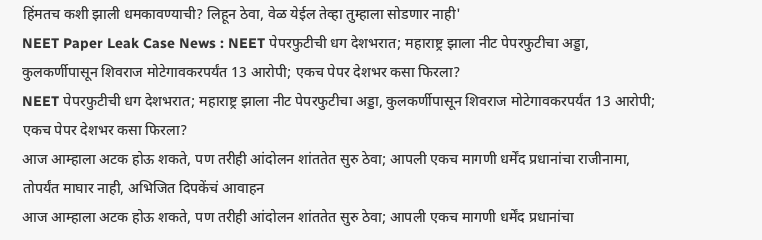हिंमतच कशी झाली धमकावण्याची? लिहून ठेवा, वेळ येईल तेव्हा तुम्हाला सोडणार नाही'
NEET Paper Leak Case News : NEET पेपरफुटीची धग देशभरात; महाराष्ट्र झाला नीट पेपरफुटीचा अड्डा, कुलकर्णीपासून शिवराज मोटेगावकरपर्यंत 13 आरोपी; एकच पेपर देशभर कसा फिरला?
NEET पेपरफुटीची धग देशभरात; महाराष्ट्र झाला नीट पेपरफुटीचा अड्डा, कुलकर्णीपासून शिवराज मोटेगावकरपर्यंत 13 आरोपी; एकच पेपर देशभर कसा फिरला?
आज आम्हाला अटक होऊ शकते, पण तरीही आंदोलन शांततेत सुरु ठेवा; आपली एकच मागणी धर्मेंद प्रधानांचा राजीनामा, तोपर्यंत माघार नाही, अभिजित दिपकेंचं आवाहन
आज आम्हाला अटक होऊ शकते, पण तरीही आंदोलन शांततेत सुरु ठेवा; आपली एकच मागणी धर्मेंद प्रधानांचा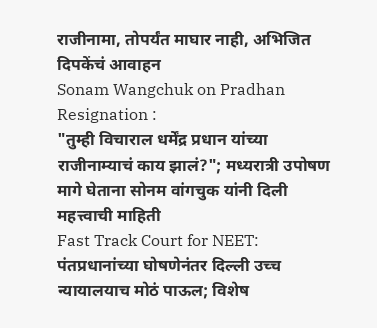राजीनामा, तोपर्यंत माघार नाही, अभिजित दिपकेंचं आवाहन
Sonam Wangchuk on Pradhan Resignation :
"तुम्ही विचाराल धर्मेंद्र प्रधान यांच्या राजीनाम्याचं काय झालं?"; मध्यरात्री उपोषण मागे घेताना सोनम वांगचुक यांनी दिली महत्त्वाची माहिती
Fast Track Court for NEET: पंतप्रधानांच्या घोषणेनंतर दिल्ली उच्च न्यायालयाच मोठं पाऊल; विशेष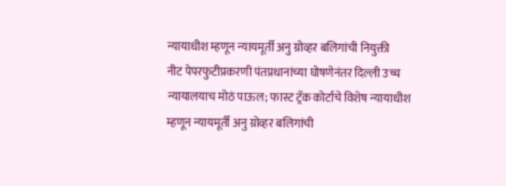न्यायाधीश म्हणून न्यायमूर्ती अनु ग्रोव्हर बलिगांची नियुक्ती
नीट पेपरफुटीप्रकरणी पंतप्रधानांच्या घोषणेनंतर दिल्ली उच्च न्यायालयाच मोठं पाऊल; फास्ट ट्रॅक कोर्टाचे विशेष न्यायाधीश म्हणून न्यायमूर्ती अनु ग्रोव्हर बलिगांची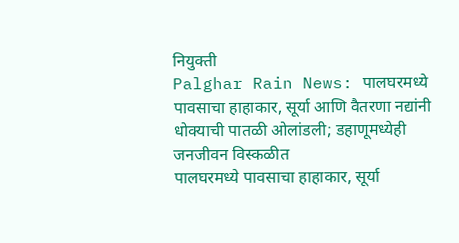नियुक्ती
Palghar Rain News: पालघरमध्ये पावसाचा हाहाकार, सूर्या आणि वैतरणा नद्यांनी धोक्याची पातळी ओलांडली; डहाणूमध्येही जनजीवन विस्कळीत
पालघरमध्ये पावसाचा हाहाकार, सूर्या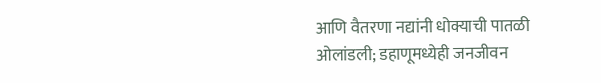आणि वैतरणा नद्यांनी धोक्याची पातळी ओलांडली; डहाणूमध्येही जनजीवन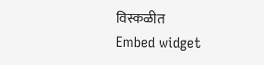विस्कळीत
Embed widget